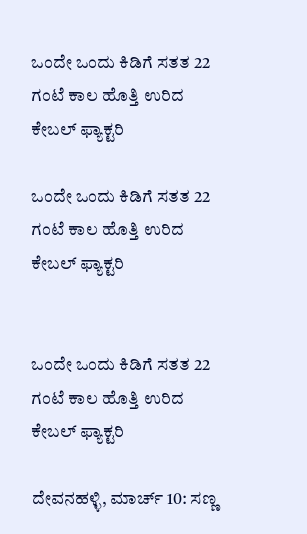ಒಂದೇ ಒಂದು ಕಿಡಿಗೆ ಸತತ 22 ಗಂಟೆ ಕಾಲ ಹೊತ್ತಿ ಉರಿದ ಕೇಬಲ್ ಫ್ಯಾಕ್ಟರಿ

ಒಂದೇ ಒಂದು ಕಿಡಿಗೆ ಸತತ 22 ಗಂಟೆ ಕಾಲ ಹೊತ್ತಿ ಉರಿದ ಕೇಬಲ್ ಫ್ಯಾಕ್ಟರಿ


ಒಂದೇ ಒಂದು ಕಿಡಿಗೆ ಸತತ 22 ಗಂಟೆ ಕಾಲ ಹೊತ್ತಿ ಉರಿದ ಕೇಬಲ್ ಫ್ಯಾಕ್ಟರಿ

ದೇವನಹಳ್ಳಿ, ಮಾರ್ಚ್ 10: ಸಣ್ಣ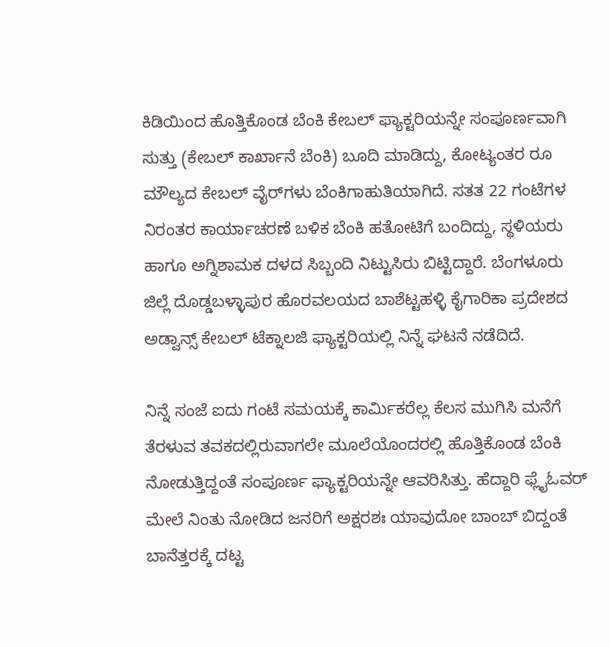ಕಿಡಿಯಿಂದ ಹೊತ್ತಿಕೊಂಡ ಬೆಂಕಿ ಕೇಬಲ್ ಫ್ಯಾಕ್ಟರಿಯನ್ನೇ ಸಂಪೂರ್ಣವಾಗಿ ಸುತ್ತು (ಕೇಬಲ್ ಕಾರ್ಖಾನೆ ಬೆಂಕಿ) ಬೂದಿ ಮಾಡಿದ್ದು, ಕೋಟ್ಯಂತರ ರೂ ಮೌಲ್ಯದ ಕೇಬಲ್ ವೈರ್‌ಗಳು ಬೆಂಕಿಗಾಹುತಿಯಾಗಿದೆ. ಸತತ 22 ಗಂಟೆಗಳ ನಿರಂತರ ಕಾರ್ಯಾಚರಣೆ ಬಳಿಕ ಬೆಂಕಿ ಹತೋಟಿಗೆ ಬಂದಿದ್ದು, ಸ್ಥಳಿಯರು ಹಾಗೂ ಅಗ್ನಿಶಾಮಕ ದಳದ ಸಿಬ್ಬಂದಿ ನಿಟ್ಟುಸಿರು ಬಿಟ್ಟಿದ್ದಾರೆ. ಬೆಂಗಳೂರು ಜಿಲ್ಲೆ ದೊಡ್ಡಬಳ್ಳಾಪುರ ಹೊರವಲಯದ ಬಾಶೆಟ್ಟಹಳ್ಳಿ ಕೈಗಾರಿಕಾ ಪ್ರದೇಶದ ಅಡ್ವಾನ್ಸ್ ಕೇಬಲ್ ಟೆಕ್ನಾಲಜಿ ಫ್ಯಾಕ್ಟರಿಯಲ್ಲಿ ನಿನ್ನೆ ಘಟನೆ ನಡೆದಿದೆ.

ನಿನ್ನೆ ಸಂಜೆ ಐದು ಗಂಟೆ ಸಮಯಕ್ಕೆ ಕಾರ್ಮಿಕರೆಲ್ಲ ಕೆಲಸ ಮುಗಿಸಿ ಮನೆಗೆ ತೆರಳುವ ತವಕದಲ್ಲಿರುವಾಗಲೇ ಮೂಲೆಯೊಂದರಲ್ಲಿ ಹೊತ್ತಿಕೊಂಡ ಬೆಂಕಿ ನೋಡುತ್ತಿದ್ದಂತೆ ಸಂಪೂರ್ಣ ಫ್ಯಾಕ್ಟರಿಯನ್ನೇ ಆವರಿಸಿತ್ತು. ಹೆದ್ದಾರಿ ಫ್ಲೈಓವರ್ ಮೇಲೆ ನಿಂತು ನೋಡಿದ ಜನರಿಗೆ ಅಕ್ಷರಶಃ ಯಾವುದೋ ಬಾಂಬ್ ಬಿದ್ದಂತೆ ಬಾನೆತ್ತರಕ್ಕೆ ದಟ್ಟ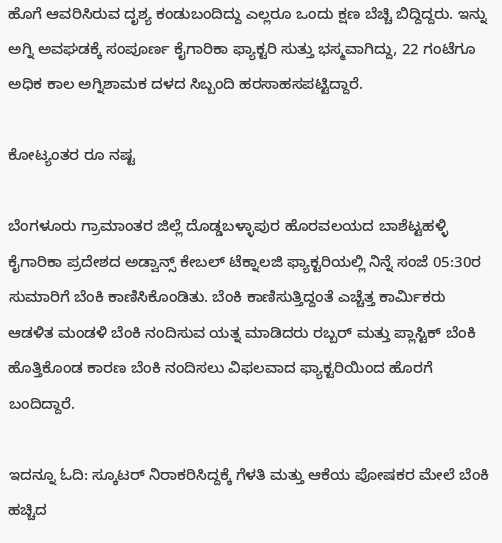ಹೊಗೆ ಆವರಿಸಿರುವ ದೃಶ್ಯ ಕಂಡುಬಂದಿದ್ದು ಎಲ್ಲರೂ ಒಂದು ಕ್ಷಣ ಬೆಚ್ಚಿ ಬಿದ್ದಿದ್ದರು. ಇನ್ನು ಅಗ್ನಿ ಅವಘಡಕ್ಕೆ ಸಂಪೂರ್ಣ ಕೈಗಾರಿಕಾ ಫ್ಯಾಕ್ಟರಿ ಸುತ್ತು ಭಸ್ಮವಾಗಿದ್ದು, 22 ಗಂಟೆಗೂ ಅಧಿಕ ಕಾಲ ಅಗ್ನಿಶಾಮಕ ದಳದ ಸಿಬ್ಬಂದಿ ಹರಸಾಹಸಪಟ್ಟಿದ್ದಾರೆ.

ಕೋಟ್ಯಂತರ ರೂ ನಷ್ಟ

ಬೆಂಗಳೂರು ಗ್ರಾಮಾಂತರ ಜಿಲ್ಲೆ ದೊಡ್ಡಬಳ್ಳಾಪುರ ಹೊರವಲಯದ ಬಾಶೆಟ್ಟಹಳ್ಳಿ ಕೈಗಾರಿಕಾ ಪ್ರದೇಶದ ಅಡ್ವಾನ್ಸ್ ಕೇಬಲ್ ಟೆಕ್ನಾಲಜಿ ಫ್ಯಾಕ್ಟರಿಯಲ್ಲಿ ನಿನ್ನೆ ಸಂಜೆ 05:30ರ ಸುಮಾರಿಗೆ ಬೆಂಕಿ ಕಾಣಿಸಿಕೊಂಡಿತು. ಬೆಂಕಿ ಕಾಣಿಸುತ್ತಿದ್ದಂತೆ ಎಚ್ಚೆತ್ತ ಕಾರ್ಮಿಕರು ಆಡಳಿತ ಮಂಡಳಿ ಬೆಂಕಿ ನಂದಿಸುವ ಯತ್ನ ಮಾಡಿದರು ರಬ್ಬರ್ ಮತ್ತು ಪ್ಲಾಸ್ಟಿಕ್ ಬೆಂಕಿ ಹೊತ್ತಿಕೊಂಡ ಕಾರಣ ಬೆಂಕಿ ನಂದಿಸಲು ವಿಫಲವಾದ ಫ್ಯಾಕ್ಟರಿಯಿಂದ ಹೊರಗೆ ಬಂದಿದ್ದಾರೆ.

ಇದನ್ನೂ ಓದಿ: ಸ್ಕೂಟರ್ ನಿರಾಕರಿಸಿದ್ದಕ್ಕೆ ಗೆಳತಿ ಮತ್ತು ಆಕೆಯ ಪೋಷಕರ ಮೇಲೆ ಬೆಂಕಿ ಹಚ್ಚಿದ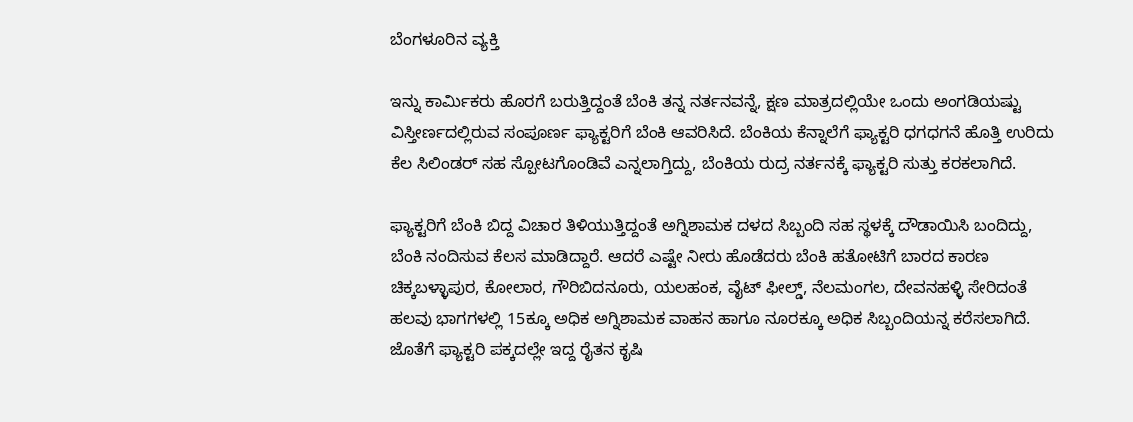ಬೆಂಗಳೂರಿನ ವ್ಯಕ್ತಿ

ಇನ್ನು ಕಾರ್ಮಿಕರು ಹೊರಗೆ ಬರುತ್ತಿದ್ದಂತೆ ಬೆಂಕಿ ತನ್ನ ನರ್ತನವನ್ನೆ, ಕ್ಷಣ ಮಾತ್ರದಲ್ಲಿಯೇ ಒಂದು ಅಂಗಡಿಯಷ್ಟು ವಿಸ್ತೀರ್ಣದಲ್ಲಿರುವ ಸಂಪೂರ್ಣ ಫ್ಯಾಕ್ಟರಿಗೆ ಬೆಂಕಿ ಆವರಿಸಿದೆ. ಬೆಂಕಿಯ ಕೆನ್ನಾಲೆಗೆ ಫ್ಯಾಕ್ಟರಿ ಧಗಧಗನೆ ಹೊತ್ತಿ ಉರಿದು ಕೆಲ ಸಿಲಿಂಡರ್ ಸಹ ಸ್ಪೋಟಗೊಂಡಿವೆ ಎನ್ನಲಾಗ್ತಿದ್ದು, ಬೆಂಕಿಯ ರುದ್ರ ನರ್ತನಕ್ಕೆ ಫ್ಯಾಕ್ಟರಿ ಸುತ್ತು ಕರಕಲಾಗಿದೆ.

ಫ್ಯಾಕ್ಟರಿಗೆ ಬೆಂಕಿ ಬಿದ್ದ ವಿಚಾರ ತಿಳಿಯುತ್ತಿದ್ದಂತೆ ಅಗ್ನಿಶಾಮಕ ದಳದ ಸಿಬ್ಬಂದಿ ಸಹ ಸ್ಥಳಕ್ಕೆ ದೌಡಾಯಿಸಿ ಬಂದಿದ್ದು, ಬೆಂಕಿ ನಂದಿಸುವ ಕೆಲಸ ಮಾಡಿದ್ದಾರೆ. ಆದರೆ ಎಷ್ಟೇ ನೀರು ಹೊಡೆದರು ಬೆಂಕಿ ಹತೋಟಿಗೆ ಬಾರದ ಕಾರಣ ಚಿಕ್ಕಬಳ್ಳಾಪುರ, ಕೋಲಾರ, ಗೌರಿಬಿದನೂರು, ಯಲಹಂಕ, ವೈಟ್ ಫೀಲ್ಡ್, ನೆಲಮಂಗಲ, ದೇವನಹಳ್ಳಿ ಸೇರಿದಂತೆ ಹಲವು ಭಾಗಗಳಲ್ಲಿ 15ಕ್ಕೂ ಅಧಿಕ ಅಗ್ನಿಶಾಮಕ ವಾಹನ ಹಾಗೂ ನೂರಕ್ಕೂ ಅಧಿಕ ಸಿಬ್ಬಂದಿಯನ್ನ ಕರೆಸಲಾಗಿದೆ. ಜೊತೆಗೆ ಫ್ಯಾಕ್ಟರಿ ಪಕ್ಕದಲ್ಲೇ ಇದ್ದ ರೈತನ ಕೃಷಿ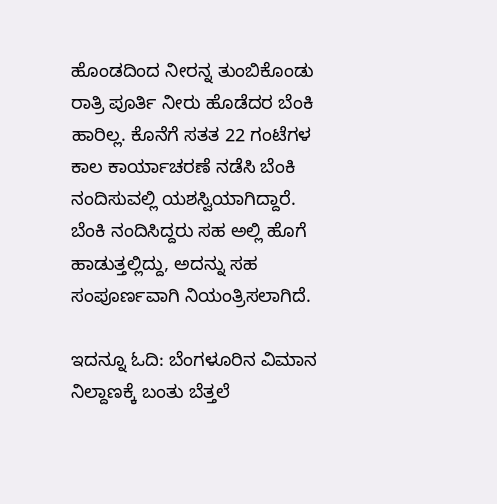ಹೊಂಡದಿಂದ ನೀರನ್ನ ತುಂಬಿಕೊಂಡು ರಾತ್ರಿ ಪೂರ್ತಿ ನೀರು ಹೊಡೆದರ ಬೆಂಕಿ ಹಾರಿಲ್ಲ. ಕೊನೆಗೆ ಸತತ 22 ಗಂಟೆಗಳ ಕಾಲ ಕಾರ್ಯಾಚರಣೆ ನಡೆಸಿ ಬೆಂಕಿ ನಂದಿಸುವಲ್ಲಿ ಯಶಸ್ವಿಯಾಗಿದ್ದಾರೆ. ಬೆಂಕಿ ನಂದಿಸಿದ್ದರು ಸಹ ಅಲ್ಲಿ ಹೊಗೆ ಹಾಡುತ್ತಲ್ಲಿದ್ದು, ಅದನ್ನು ಸಹ ಸಂಪೂರ್ಣವಾಗಿ ನಿಯಂತ್ರಿಸಲಾಗಿದೆ.

ಇದನ್ನೂ ಓದಿ: ಬೆಂಗಳೂರಿನ ವಿಮಾನ ನಿಲ್ದಾಣಕ್ಕೆ ಬಂತು ಬೆತ್ತಲೆ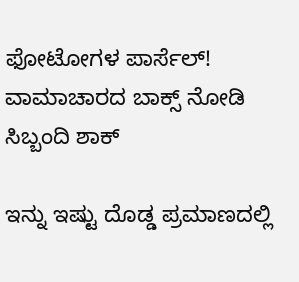ಫೋಟೋಗಳ ಪಾರ್ಸೆಲ್! ವಾಮಾಚಾರದ ಬಾಕ್ಸ್ ನೋಡಿ ಸಿಬ್ಬಂದಿ ಶಾಕ್

ಇನ್ನು ಇಷ್ಟು ದೊಡ್ಡ ಪ್ರಮಾಣದಲ್ಲಿ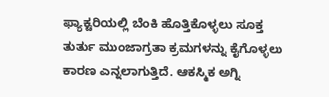ಫ್ಯಾಕ್ಟರಿಯಲ್ಲಿ ಬೆಂಕಿ ಹೊತ್ತಿಕೊಳ್ಳಲು ಸೂಕ್ತ ತುರ್ತು ಮುಂಜಾಗ್ರತಾ ಕ್ರಮಗಳನ್ನು ಕೈಗೊಳ್ಳಲು ಕಾರಣ ಎನ್ನಲಾಗುತ್ತಿದೆ. ಆಕಸ್ಮಿಕ ಅಗ್ನಿ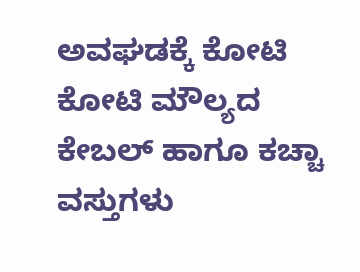ಅವಘಡಕ್ಕೆ ಕೋಟಿ ಕೋಟಿ ಮೌಲ್ಯದ ಕೇಬಲ್ ಹಾಗೂ ಕಚ್ಚಾ ವಸ್ತುಗಳು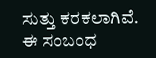ಸುತ್ತು ಕರಕಲಾಗಿವೆ. ಈ ಸಂಬಂಧ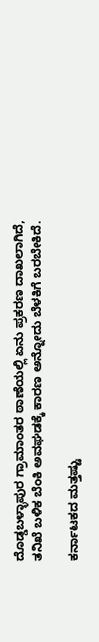ದೊಡ್ಡಬಳ್ಳಾಪುರ ಗ್ರಾಮಾಂತರ ಠಾಣೆಯಲ್ಲಿ ಏನು ಪ್ರಕರಣ ದಾಖಲಾಗಿದೆ, ತನಿಖೆ ಬಳಿಕ ಬೆಂಕಿ ಅವಘಡಕ್ಕೆ ಕಾರಣ ಅನ್ನೋದು ಬೆಳಕಿಗೆ ಬರಬೇಕಿದೆ.

ಕರ್ನಾಟಕದ ಮತ್ತಷ್ಟು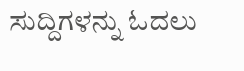ಸುದ್ದಿಗಳನ್ನು ಓದಲು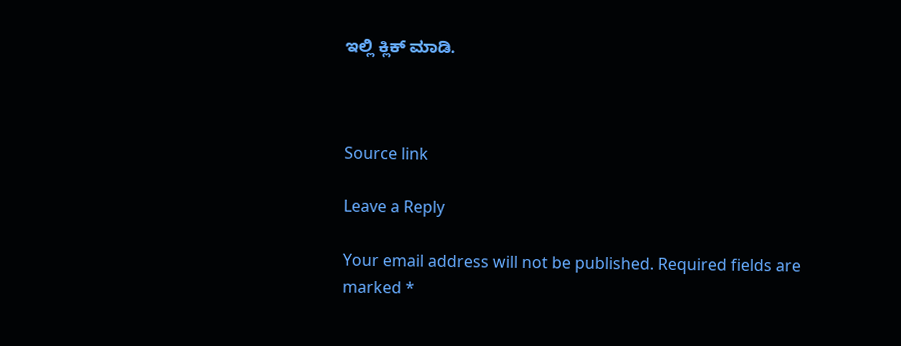ಇಲ್ಲಿ ಕ್ಲಿಕ್ ಮಾಡಿ.



Source link

Leave a Reply

Your email address will not be published. Required fields are marked *